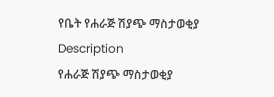የቤት የሐራጅ ሽያጭ ማስታወቂያ
Description
የሐራጅ ሽያጭ ማስታወቂያ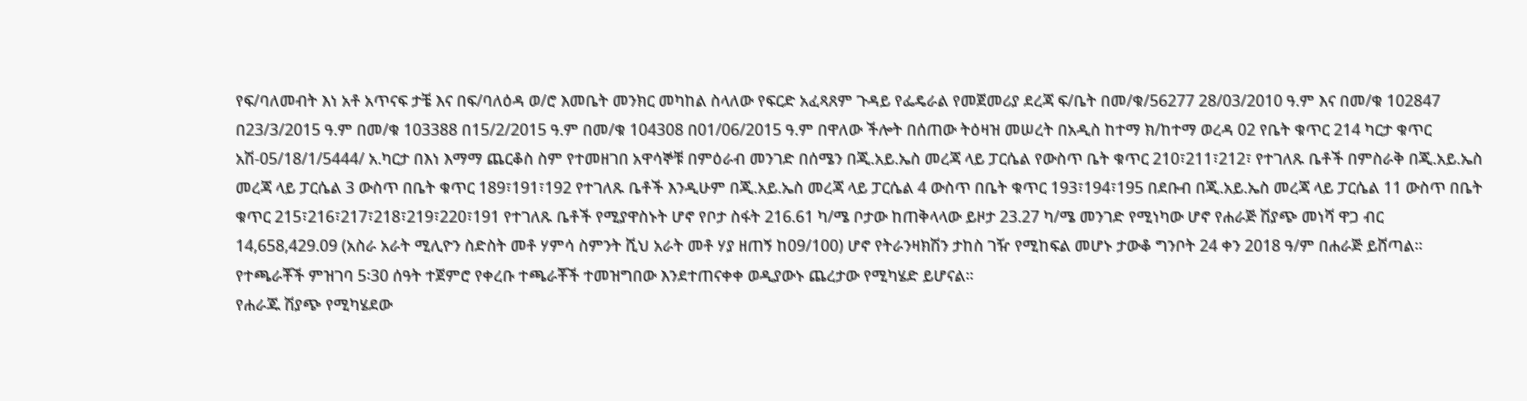የፍ/ባለመብት እነ አቶ አጥናፍ ታቼ እና በፍ/ባለዕዳ ወ/ሮ እመቤት መንክር መካከል ስላለው የፍርድ አፈጻጸም ጉዳይ የፌዴራል የመጀመሪያ ደረጃ ፍ/ቤት በመ/ቁ/56277 28/03/2010 ዓ.ም እና በመ/ቁ 102847 በ23/3/2015 ዓ.ም በመ/ቁ 103388 በ15/2/2015 ዓ.ም በመ/ቁ 104308 በ01/06/2015 ዓ.ም በዋለው ችሎት በሰጠው ትዕዛዝ መሠረት በአዲስ ከተማ ክ/ከተማ ወረዳ 02 የቤት ቁጥር 214 ካርታ ቁጥር አሽ-05/18/1/5444/ አ.ካርታ በእነ እማማ ጨርቆስ ስም የተመዘገበ አዋሳኞቹ በምዕራብ መንገድ በሰሜን በጂ.አይ.ኤስ መረጃ ላይ ፓርሴል የውስጥ ቤት ቁጥር 210፣211፣212፣ የተገለጹ ቤቶች በምስራቅ በጂ.አይ.ኤስ መረጃ ላይ ፓርሴል 3 ውስጥ በቤት ቁጥር 189፣191፣192 የተገለጹ ቤቶች እንዲሁም በጂ.አይ.ኤስ መረጃ ላይ ፓርሴል 4 ውስጥ በቤት ቁጥር 193፣194፣195 በደቡብ በጂ.አይ.ኤስ መረጃ ላይ ፓርሴል 11 ውስጥ በቤት ቁጥር 215፣216፣217፣218፣219፣220፣191 የተገለጹ ቤቶች የሚያዋስኑት ሆኖ የቦታ ስፋት 216.61 ካ/ሜ ቦታው ከጠቅላላው ይዞታ 23.27 ካ/ሜ መንገድ የሚነካው ሆኖ የሐራጅ ሽያጭ መነሻ ዋጋ ብር 14,658,429.09 (አስራ አራት ሚሊዮን ስድስት መቶ ሃምሳ ስምንት ሺህ አራት መቶ ሃያ ዘጠኝ ከ09/100) ሆኖ የትራንዛክሽን ታከስ ገዥ የሚከፍል መሆኑ ታውቆ ግንቦት 24 ቀን 2018 ዓ/ም በሐራጅ ይሸጣል። የተጫራቾች ምዝገባ 5፡30 ሰዓት ተጀምሮ የቀረቡ ተጫራቾች ተመዝግበው እንደተጠናቀቀ ወዲያውኑ ጨረታው የሚካሄድ ይሆናል።
የሐራጁ ሽያጭ የሚካሄደው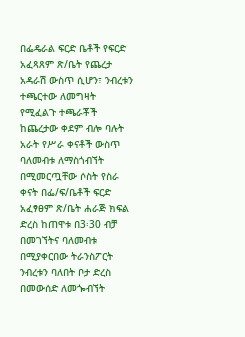በፌዴራል ፍርድ ቤቶች የፍርድ አፈጻጸም ጽ/ቤት የጨረታ አዳራሽ ውስጥ ሲሆን፣ ንብረቱን ተጫርተው ለመግዛት የሚፈልጉ ተጫራቾች ከጨረታው ቀደም ብሎ ባሉት አራት የሥራ ቀናቶች ውስጥ ባለመብቱ ለማስጎብኘት በሚመርጧቸው ሶስት የስራ ቀናት በፌ/ፍ/ቤቶች ፍርድ አፈፃፀም ጽ/ቤት ሐራጅ ክፍል ድረስ ከጠዋቱ በ3፡30 ብቻ በመገኘትና ባለመብቱ በሚያቀርበው ትራንስፖርት ንብረቱን ባለበት ቦታ ድረስ በመውሰድ ለመጐብኘት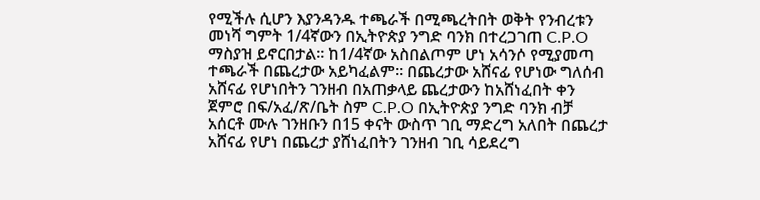የሚችሉ ሲሆን እያንዳንዱ ተጫራች በሚጫረትበት ወቅት የንብረቱን መነሻ ግምት 1/4ኛውን በኢትዮጵያ ንግድ ባንክ በተረጋገጠ C.P.O ማስያዝ ይኖርበታል። ከ1/4ኛው አስበልጦም ሆነ አሳንሶ የሚያመጣ ተጫራች በጨረታው አይካፈልም። በጨረታው አሸናፊ የሆነው ግለሰብ አሸናፊ የሆነበትን ገንዘብ በአጠቃላይ ጨረታውን ከአሸነፈበት ቀን ጀምሮ በፍ/አፈ/ጽ/ቤት ስም C.P.O በኢትዮጵያ ንግድ ባንክ ብቻ አሰርቶ ሙሉ ገንዘቡን በ15 ቀናት ውስጥ ገቢ ማድረግ አለበት በጨረታ አሸናፊ የሆነ በጨረታ ያሸነፈበትን ገንዘብ ገቢ ሳይደረግ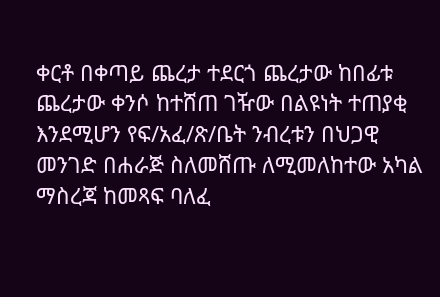ቀርቶ በቀጣይ ጨረታ ተደርጎ ጨረታው ከበፊቱ ጨረታው ቀንሶ ከተሸጠ ገዥው በልዩነት ተጠያቂ እንደሚሆን የፍ/አፈ/ጽ/ቤት ንብረቱን በህጋዊ መንገድ በሐራጅ ስለመሸጡ ለሚመለከተው አካል ማስረጃ ከመጻፍ ባለፈ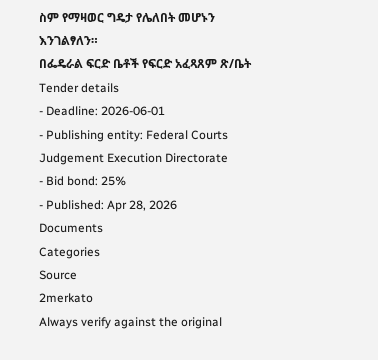ስም የማዛወር ግዴታ የሌለበት መሆኑን እንገልፃለን።
በፌዴራል ፍርድ ቤቶች የፍርድ አፈጻጸም ጽ/ቤት
Tender details
- Deadline: 2026-06-01
- Publishing entity: Federal Courts Judgement Execution Directorate
- Bid bond: 25%
- Published: Apr 28, 2026
Documents
Categories
Source
2merkato
Always verify against the original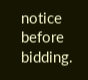notice before bidding.